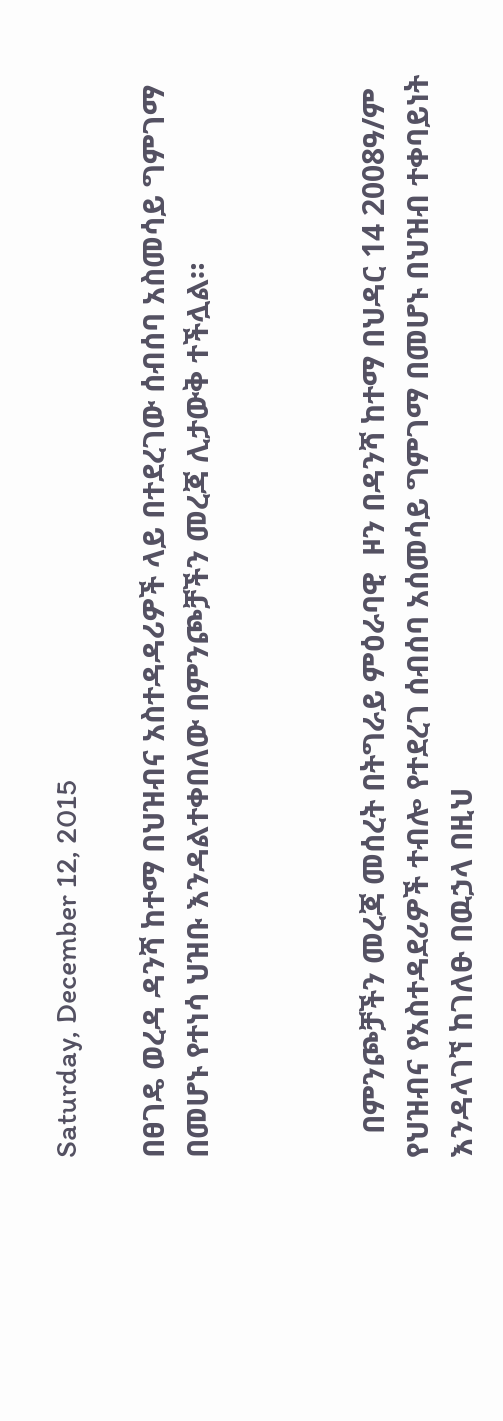Saturday, December 12, 2015

በፀገዴ ወረዳ ዳንሻ ከተማ በህዝብና አስተዳዳሪዎች ላይ በተደረገው ሰብሰባ አስመሳይ ግምገማ በመሆኑ የተነሳ ህዝቡ እንዳልተቀበለው በምንጮቻችን መረጃ ሊታውቅ ተችሏል።



   በምንጮቻችን መረጃ መሰረት በትግራይ ምዕራባዊ  ዞን በዳንሻ ከተማ በህዳር 14 2008ዓ/ም የህዝብና የአስተዳደሪዎች ተብሎ የተደረገ ሰብሰባ አሰመሳይ ግምገማ በመሆኑ በህዝብ ተቀባይነት እንዳላገኘ ከገለፁ በዉኃላ በዚህ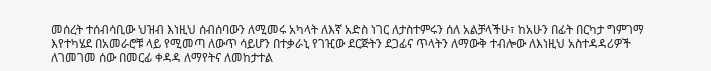መሰረት ተሰብሳቢው ህዝብ እነዚህ ሰብሰባውን ለሚመሩ አካላት ለእኛ አድስ ነገር ለታስተምሩን ሰለ አልቻላችሁ፣ ከአሁን በፊት በርካታ ግምገማ እየተካሄደ በአመራሮቹ ላይ የሚመጣ ለውጥ ሳይሆን በተቃራኒ የገዢው ደርጅትን ደጋፊና ጥላትን ለማውቅ ተብሎው ለእነዚህ አስተዳዳሪዎች ለገመገመ ሰው በመርፊ ቀዳዳ ለማየትና ለመከታተል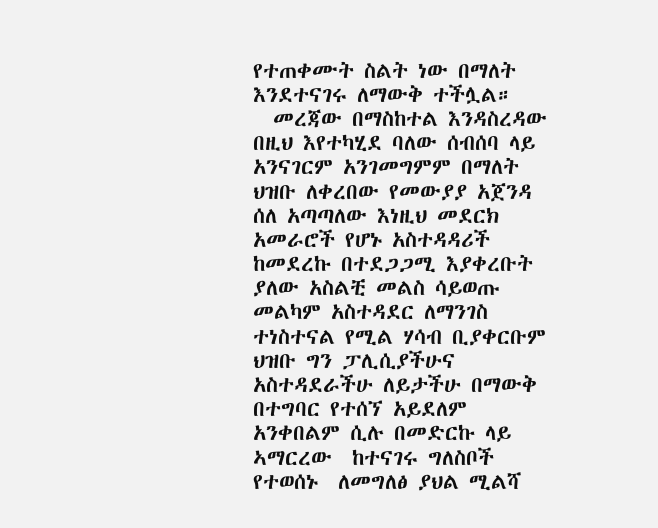የተጠቀሙት ስልት ነው በማለት እንደተናገሩ ለማውቅ ተችሏል።
  መረጃው በማስከተል እንዳስረዳው በዚህ እየተካሂደ ባለው ሰብሰባ ላይ አንናገርም አንገመግምም በማለት  ህዝቡ ለቀረበው የመውያያ አጀንዳ ሰለ አጣጣለው እነዚህ መደርክ አመራሮች የሆኑ አስተዳዳሪች ከመደረኩ በተደጋጋሚ እያቀረቡት ያለው አስልቺ መልስ ሳይወጡ መልካም አስተዳደር ለማንገስ ተነስተናል የሚል ሃሳብ ቢያቀርቡም ህዝቡ ግን ፓሊሲያችሁና አስተዳደራችሁ ለይታችሁ በማውቅ በተግባር የተሰኘ አይደለም አንቀበልም ሲሉ በመድርኩ ላይ ኣማርረው  ከተናገሩ ግለስቦች የተወሰኑ  ለመግለፅ ያህል ሚልሻ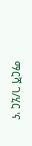ማርሻ ገ/ሂር 'ና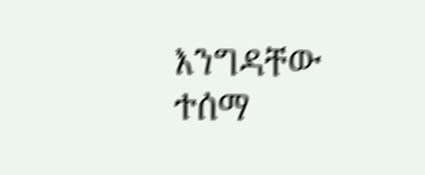እንግዳቸው ተሰማ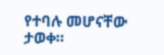የተባሉ መሆናቸው ታወቀ።